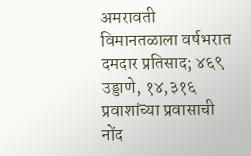अमरावती विमानतळाला वर्षभरात दमदार प्रतिसाद; ४६९ उड्डाणे, १४,३१६ प्रवाशांच्या प्रवासाची नोंद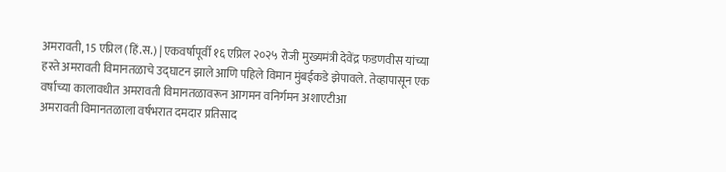अमरावती, 15 एप्रिल (हिं.स.) | एकवर्षापूर्वी १६ एप्रिल २०२५ रोजी मुख्यमंत्री देवेंद्र फडणवीस यांच्या हस्ते अमरावती विमानतळाचे उद्घाटन झाले आणि पहिले विमान मुंबईकडे झेपावले. तेव्हापासून एक वर्षाच्या कालावधीत अमरावती विमानतळावरून आगमन वनिर्गमन अशाएटीआ
अमरावती विमानतळाला वर्षभरात दमदार प्रतिसाद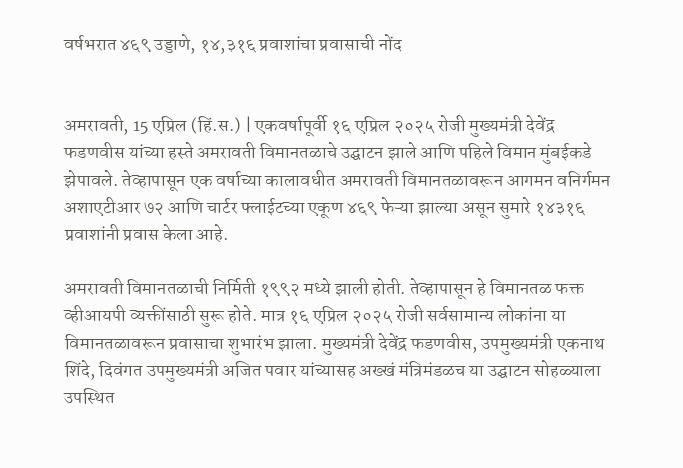वर्षभरात ४६९ उड्डाणे, १४,३१६ प्रवाशांचा प्रवासाची नोंद


अमरावती, 15 एप्रिल (हिं.स.) | एकवर्षापूर्वी १६ एप्रिल २०२५ रोजी मुख्यमंत्री देवेंद्र फडणवीस यांच्या हस्ते अमरावती विमानतळाचे उद्घाटन झाले आणि पहिले विमान मुंबईकडे झेपावले. तेव्हापासून एक वर्षाच्या कालावधीत अमरावती विमानतळावरून आगमन वनिर्गमन अशाएटीआर ७२ आणि चार्टर फ्लाईटच्या एकूण ४६९ फेऱ्या झाल्या असून सुमारे १४३१६ प्रवाशांनी प्रवास केला आहे.

अमरावती विमानतळाची निर्मिती १९९२ मध्ये झाली होती. तेव्हापासून हे विमानतळ फक्त व्हीआयपी व्यक्तींसाठी सुरू होते. मात्र १६ एप्रिल २०२५ रोजी सर्वसामान्य लोकांना या विमानतळावरून प्रवासाचा शुभारंभ झाला. मुख्यमंत्री देवेंद्र फडणवीस, उपमुख्यमंत्री एकनाथ शिंदे, दिवंगत उपमुख्यमंत्री अजित पवार यांच्यासह अख्खं मंत्रिमंडळच या उद्घाटन सोहळ्याला उपस्थित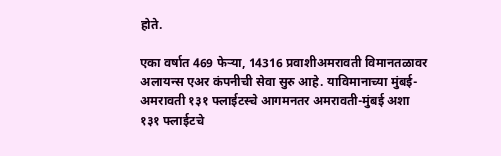होते.

एका वर्षात 469 फेऱ्या, 14316 प्रवाशीअमरावती विमानतळावर अलायन्स एअर कंपनीची सेवा सुरु आहे. याविमानाच्या मुंबई-अमरावती १३१ फ्लाईटस्चे आगमनतर अमरावती-मुंबई अशा १३१ फ्लाईटचे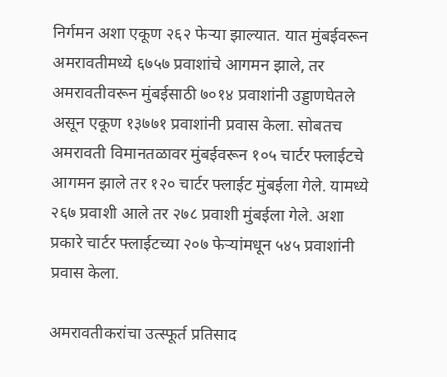निर्गमन अशा एकूण २६२ फेऱ्या झाल्यात. यात मुंबईवरून अमरावतीमध्ये ६७५७ प्रवाशांचे आगमन झाले, तर अमरावतीवरून मुंबईसाठी ७०१४ प्रवाशांनी उड्डाणघेतले असून एकूण १३७७१ प्रवाशांनी प्रवास केला. सोबतच अमरावती विमानतळावर मुंबईवरून १०५ चार्टर फ्लाईटचे आगमन झाले तर १२० चार्टर फ्लाईट मुंबईला गेले. यामध्ये २६७ प्रवाशी आले तर २७८ प्रवाशी मुंबईला गेले. अशा प्रकारे चार्टर फ्लाईटच्या २०७ फेऱ्यांमधून ५४५ प्रवाशांनी प्रवास केला.

अमरावतीकरांचा उत्स्फूर्त प्रतिसाद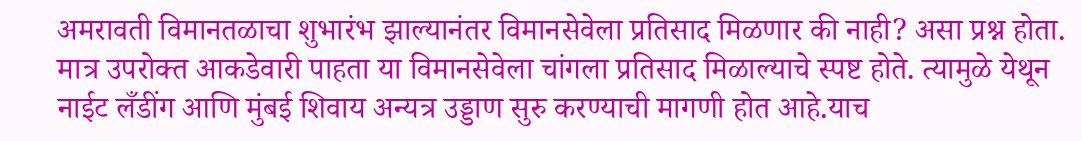अमरावती विमानतळाचा शुभारंभ झाल्यानंतर विमानसेवेला प्रतिसाद मिळणार की नाही? असा प्रश्न होता. मात्र उपरोक्त आकडेवारी पाहता या विमानसेवेला चांगला प्रतिसाद मिळाल्याचे स्पष्ट होते. त्यामुळे येथून नाईट लँडींग आणि मुंबई शिवाय अन्यत्र उड्डाण सुरु करण्याची मागणी होत आहे.याच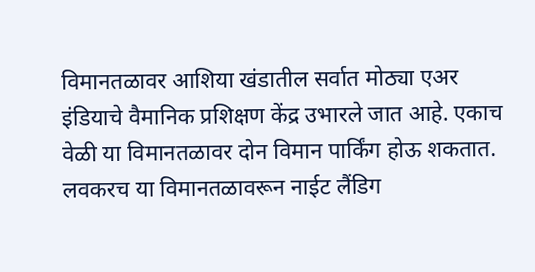विमानतळावर आशिया खंडातील सर्वात मोठ्या एअर इंडियाचे वैमानिक प्रशिक्षण केंद्र उभारले जात आहे. एकाच वेळी या विमानतळावर दोन विमान पार्किंग होऊ शकतात. लवकरच या विमानतळावरून नाईट लैंडिग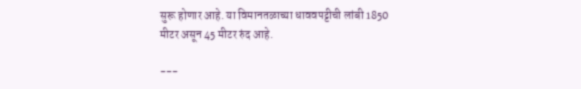सुरू होणार आहे. या विमानतळाच्या धाववपट्टीची लांबी 1850 मीटर असून 45 मीटर रुंद आहे.

---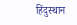हिंदुस्थान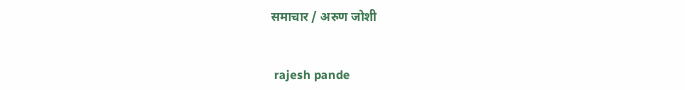समाचार / अरुण जोशी


 rajesh pande